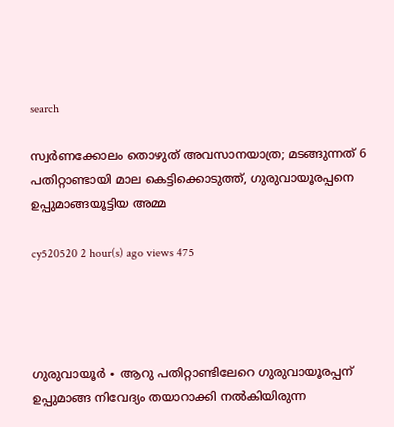search

സ്വർണക്കോലം തൊഴുത് അവസാനയാത്ര; മടങ്ങുന്നത് 6 പതിറ്റാണ്ടായി മാല കെട്ടിക്കൊടുത്ത്, ഗുരുവായൂരപ്പനെ ഉപ്പുമാങ്ങയൂട്ടിയ അമ്മ

cy520520 2 hour(s) ago views 475




ഗുരുവായൂർ ∙ ആറു പതിറ്റാണ്ടിലേറെ ഗുരുവായൂരപ്പന് ഉപ്പുമാങ്ങ നിവേദ്യം തയാറാക്കി നൽകിയിരുന്ന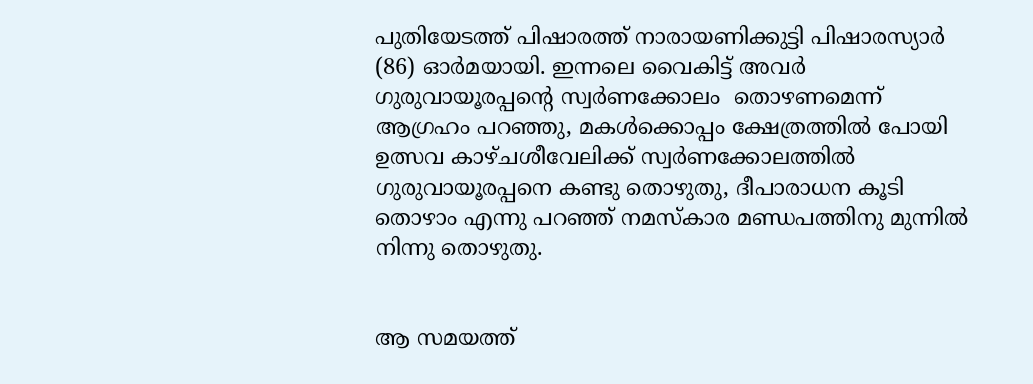പുതിയേടത്ത് പിഷാരത്ത് നാരായണിക്കുട്ടി പിഷാരസ്യാർ (86) ഓർമയായി. ഇന്നലെ വൈകിട്ട് അവർ ഗുരുവായൂരപ്പന്റെ സ്വർണക്കോലം  തൊഴണമെന്ന് ആഗ്രഹം പറഞ്ഞു, മകൾക്കൊപ്പം ക്ഷേത്രത്തിൽ പോയി ഉത്സവ കാഴ്ചശീവേലിക്ക് സ്വർണക്കോലത്തിൽ ഗുരുവായൂരപ്പനെ കണ്ടു തൊഴുതു, ദീപാരാധന കൂടി തൊഴാം എന്നു പറഞ്ഞ് നമസ്കാര മണ്ഡപത്തിനു മുന്നിൽ നിന്നു തൊഴുതു.


ആ സമയത്ത്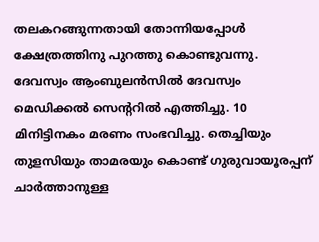തലകറങ്ങുന്നതായി തോന്നിയപ്പോൾ ക്ഷേത്രത്തിനു പുറത്തു കൊണ്ടുവന്നു. ദേവസ്വം ആംബുലൻസിൽ ദേവസ്വം മെഡിക്കൽ സെന്ററിൽ എത്തിച്ചു. 10 മിനിട്ടിനകം മരണം സംഭവിച്ചു. തെച്ചിയും തുളസിയും താമരയും കൊണ്ട് ഗുരുവായൂരപ്പന് ചാർത്താനുള്ള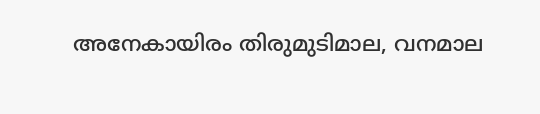അനേകായിരം തിരുമുടിമാല, വനമാല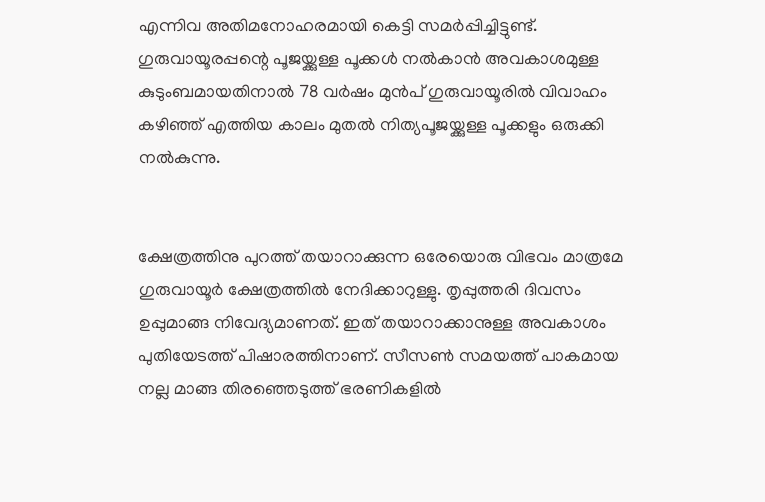എന്നിവ അതിമനോഹരമായി കെട്ടി സമർപ്പിച്ചിട്ടുണ്ട്. ഗുരുവായൂരപ്പന്റെ പൂജയ്ക്കുള്ള പൂക്കൾ നൽകാൻ അവകാശമുള്ള കുടുംബമായതിനാൽ 78 വർഷം മുൻപ് ഗുരുവായൂരിൽ വിവാഹം കഴിഞ്ഞ് എത്തിയ കാലം മുതൽ നിത്യപൂജയ്ക്കുള്ള പൂക്കളും ഒരുക്കി നൽകുന്നു.


ക്ഷേത്രത്തിനു പുറത്ത് തയാറാക്കുന്ന ഒരേയൊരു വിഭവം മാത്രമേ ഗുരുവായൂർ ക്ഷേത്രത്തിൽ നേദിക്കാറുള്ളു. തൃപ്പുത്തരി ദിവസം ഉപ്പുമാങ്ങ നിവേദ്യമാണത്. ഇത് തയാറാക്കാനുള്ള അവകാശം പുതിയേടത്ത് പിഷാരത്തിനാണ്. സീസൺ സമയത്ത് പാകമായ നല്ല മാങ്ങ തിരഞ്ഞെടുത്ത് ഭരണികളിൽ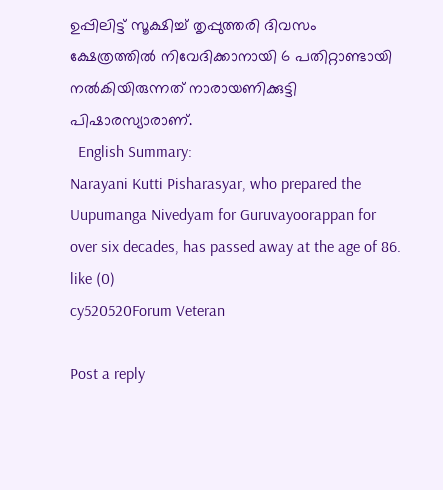ഉപ്പിലിട്ട് സൂക്ഷിച്ച് തൃപ്പുത്തരി ദിവസം ക്ഷേത്രത്തിൽ നിവേദിക്കാനായി 6 പതിറ്റാണ്ടായി നൽകിയിരുന്നത് നാരായണിക്കുട്ടി പിഷാരസ്യാരാണ്.
  English Summary:
Narayani Kutti Pisharasyar, who prepared the Uupumanga Nivedyam for Guruvayoorappan for over six decades, has passed away at the age of 86.
like (0)
cy520520Forum Veteran

Post a reply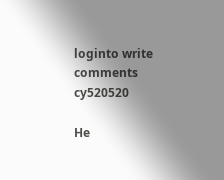loginto write comments
cy520520

He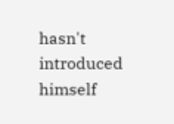hasn't introduced himself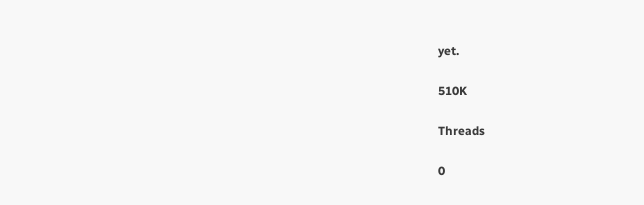yet.

510K

Threads

0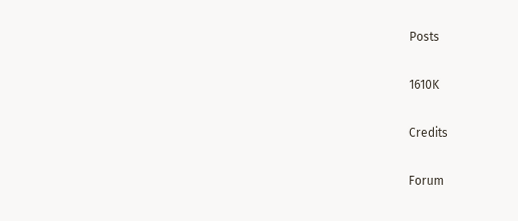Posts

1610K

Credits

Forum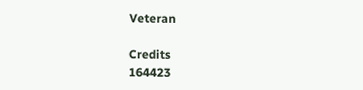Veteran

Credits
164423